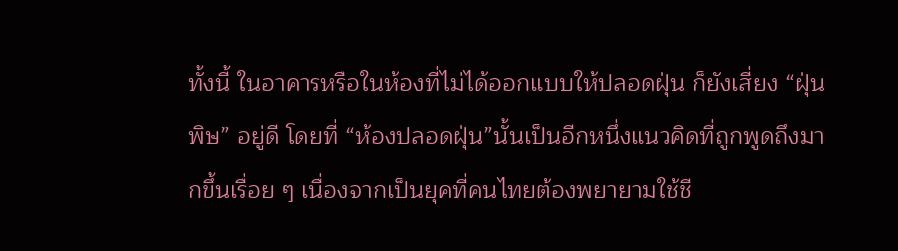ทั้งนี้ ในอาคารหรือในห้องที่ไม่ได้ออกแบบให้ปลอดฝุ่น ก็ยังเสี่ยง “ฝุ่นพิษ” อยู่ดี โดยที่ “ห้องปลอดฝุ่น”นั้นเป็นอีกหนึ่งแนวคิดที่ถูกพูดถึงมากขึ้นเรื่อย ๆ เนื่องจากเป็นยุคที่คนไทยต้องพยายามใช้ชี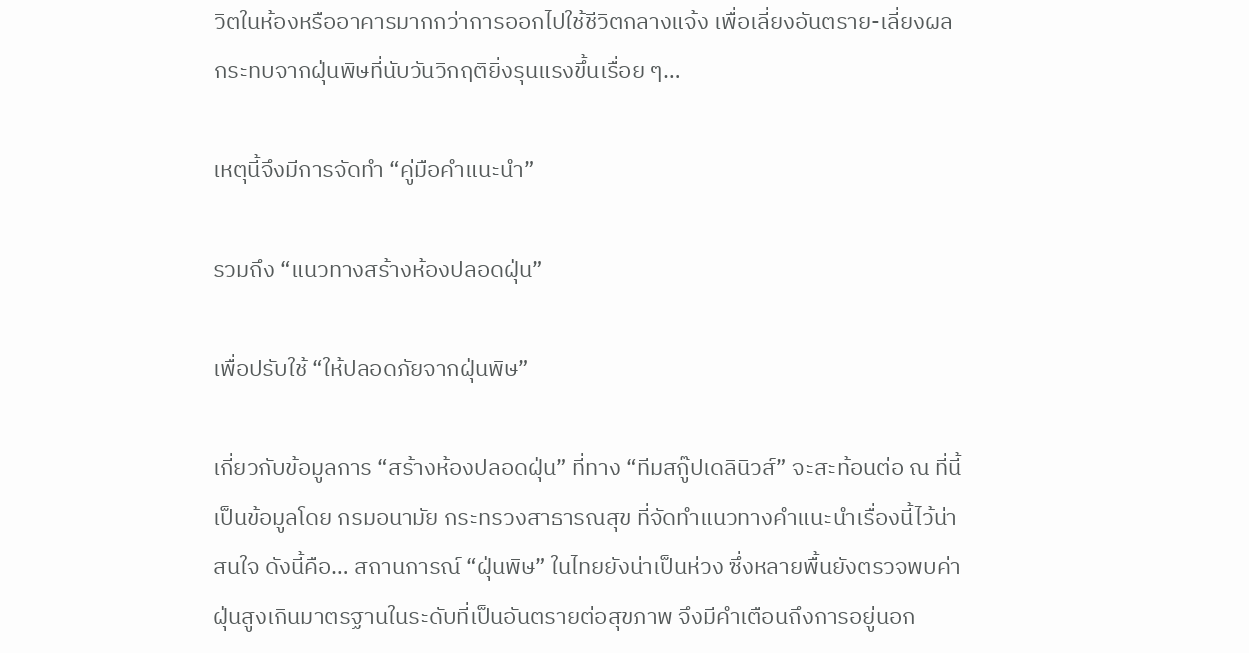วิตในห้องหรืออาคารมากกว่าการออกไปใช้ชีวิตกลางแจ้ง เพื่อเลี่ยงอันตราย-เลี่ยงผลกระทบจากฝุ่นพิษที่นับวันวิกฤติยิ่งรุนแรงขึ้นเรื่อย ๆ…

เหตุนี้จึงมีการจัดทำ “คู่มือคำแนะนำ”

รวมถึง “แนวทางสร้างห้องปลอดฝุ่น”

เพื่อปรับใช้ “ให้ปลอดภัยจากฝุ่นพิษ”

เกี่ยวกับข้อมูลการ “สร้างห้องปลอดฝุ่น” ที่ทาง “ทีมสกู๊ปเดลินิวส์” จะสะท้อนต่อ ณ ที่นี้ เป็นข้อมูลโดย กรมอนามัย กระทรวงสาธารณสุข ที่จัดทำแนวทางคำแนะนำเรื่องนี้ไว้น่าสนใจ ดังนี้คือ… สถานการณ์ “ฝุ่นพิษ” ในไทยยังน่าเป็นห่วง ซึ่งหลายพื้นยังตรวจพบค่าฝุ่นสูงเกินมาตรฐานในระดับที่เป็นอันตรายต่อสุขภาพ จึงมีคำเตือนถึงการอยู่นอก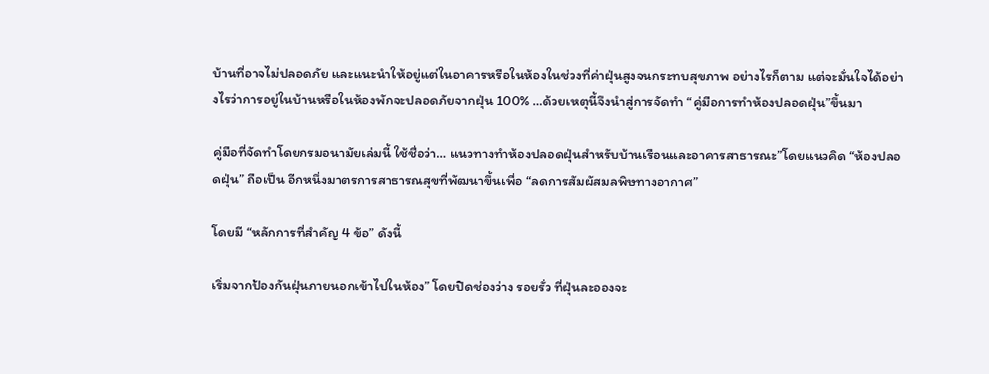บ้านที่อาจไม่ปลอดภัย และแนะนำให้อยู่แต่ในอาคารหรือในห้องในช่วงที่ค่าฝุ่นสูงจนกระทบสุขภาพ อย่างไรก็ตาม แต่จะมั่นใจได้อย่างไรว่าการอยู่ในบ้านหรือในห้องพักจะปลอดภัยจากฝุ่น 100% …ด้วยเหตุนี้จึงนำสู่การจัดทำ “คู่มือการทำห้องปลอดฝุ่น”ขึ้นมา

คู่มือที่จัดทำโดยกรมอนามัยเล่มนี้ ใช้ชื่อว่า… แนวทางทำห้องปลอดฝุ่นสำหรับบ้านเรือนและอาคารสาธารณะ”โดยแนวคิด “ห้องปลอดฝุ่น” ถือเป็น อีกหนึ่งมาตรการสาธารณสุขที่พัฒนาขึ้นเพื่อ “ลดการสัมผัสมลพิษทางอากาศ”

โดยมี “หลักการที่สำคัญ 4 ข้อ” ดังนี้

เริ่มจากป้องกันฝุ่นภายนอกเข้าไปในห้อง” โดยปิดช่องว่าง รอยรั่ว ที่ฝุ่นละอองจะ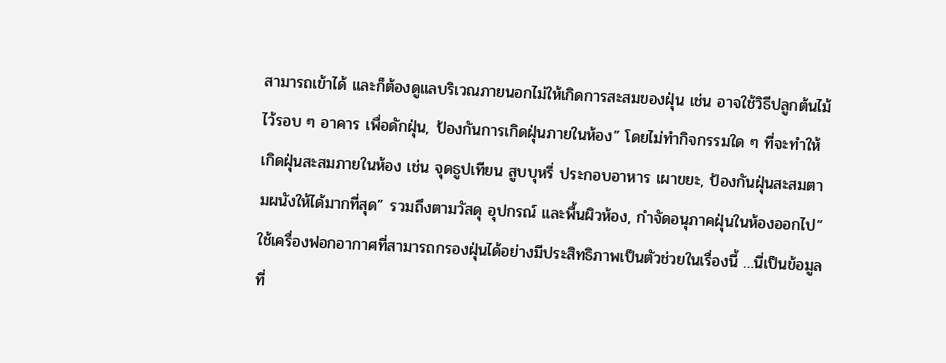สามารถเข้าได้ และก็ต้องดูแลบริเวณภายนอกไม่ให้เกิดการสะสมของฝุ่น เช่น อาจใช้วิธีปลูกต้นไม้ไว้รอบ ๆ อาคาร เพื่อดักฝุ่น, ป้องกันการเกิดฝุ่นภายในห้อง” โดยไม่ทำกิจกรรมใด ๆ ที่จะทำให้เกิดฝุ่นสะสมภายในห้อง เช่น จุดธูปเทียน สูบบุหรี่ ประกอบอาหาร เผาขยะ, ป้องกันฝุ่นสะสมตามผนังให้ได้มากที่สุด” รวมถึงตามวัสดุ อุปกรณ์ และพื้นผิวห้อง, กำจัดอนุภาคฝุ่นในห้องออกไป”ใช้เครื่องฟอกอากาศที่สามารถกรองฝุ่นได้อย่างมีประสิทธิภาพเป็นตัวช่วยในเรื่องนี้ …นี่เป็นข้อมูลที่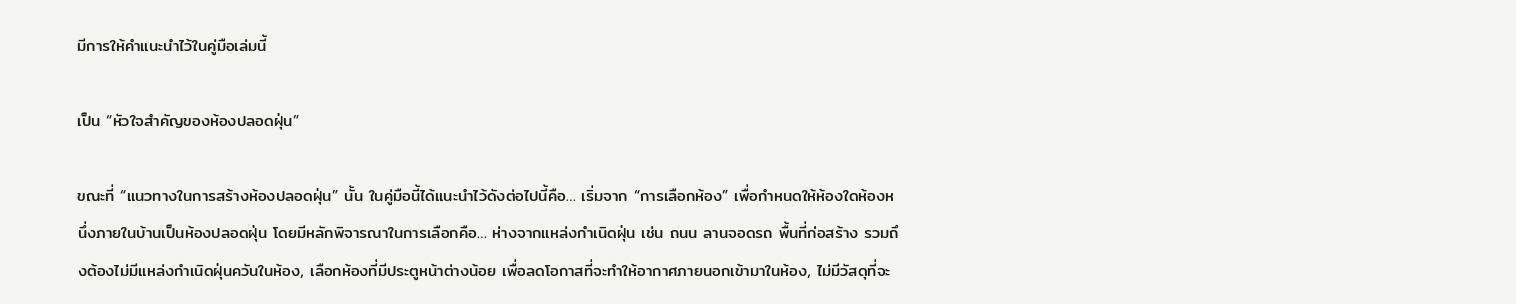มีการให้คำแนะนำไว้ในคู่มือเล่มนี้

เป็น “หัวใจสำคัญของห้องปลอดฝุ่น”

ขณะที่ “แนวทางในการสร้างห้องปลอดฝุ่น” นั้น ในคู่มือนี้ได้แนะนำไว้ดังต่อไปนี้คือ… เริ่มจาก “การเลือกห้อง” เพื่อกำหนดให้ห้องใดห้องหนึ่งภายในบ้านเป็นห้องปลอดฝุ่น โดยมีหลักพิจารณาในการเลือกคือ… ห่างจากแหล่งกำเนิดฝุ่น เช่น ถนน ลานจอดรถ พื้นที่ก่อสร้าง รวมถึงต้องไม่มีแหล่งกำเนิดฝุ่นควันในห้อง, เลือกห้องที่มีประตูหน้าต่างน้อย เพื่อลดโอกาสที่จะทำให้อากาศภายนอกเข้ามาในห้อง, ไม่มีวัสดุที่จะ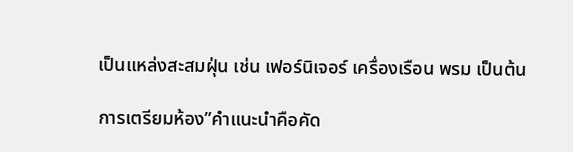เป็นแหล่งสะสมฝุ่น เช่น เฟอร์นิเจอร์ เครื่องเรือน พรม เป็นต้น

การเตรียมห้อง”คำแนะนำคือคัด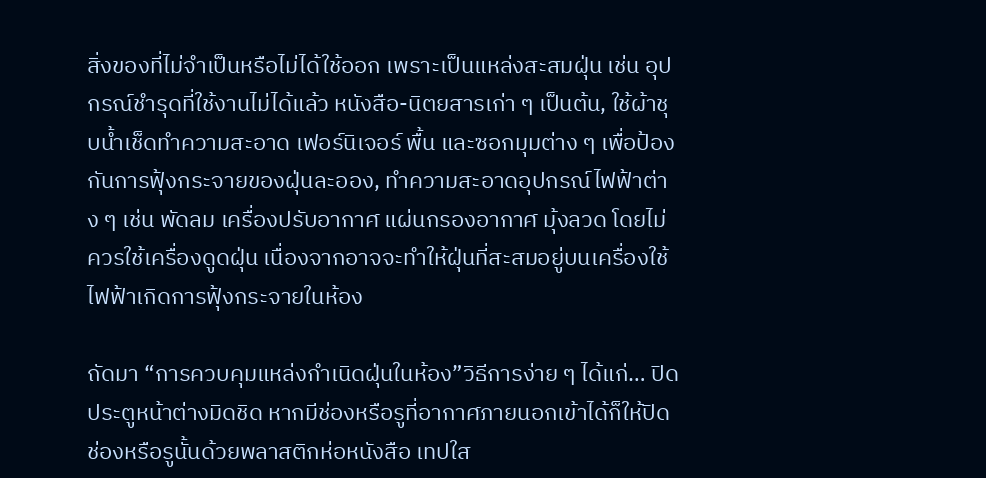สิ่งของที่ไม่จำเป็นหรือไม่ได้ใช้ออก เพราะเป็นแหล่งสะสมฝุ่น เช่น อุปกรณ์ชำรุดที่ใช้งานไม่ได้แล้ว หนังสือ-นิตยสารเก่า ๆ เป็นต้น, ใช้ผ้าชุบน้ำเช็ดทำความสะอาด เฟอร์นิเจอร์ พื้น และซอกมุมต่าง ๆ เพื่อป้องกันการฟุ้งกระจายของฝุ่นละออง, ทำความสะอาดอุปกรณ์ไฟฟ้าต่าง ๆ เช่น พัดลม เครื่องปรับอากาศ แผ่นกรองอากาศ มุ้งลวด โดยไม่ควรใช้เครื่องดูดฝุ่น เนื่องจากอาจจะทำให้ฝุ่นที่สะสมอยู่บนเครื่องใช้ไฟฟ้าเกิดการฟุ้งกระจายในห้อง

ถัดมา “การควบคุมแหล่งกำเนิดฝุ่นในห้อง”วิธีการง่าย ๆ ได้แก่… ปิดประตูหน้าต่างมิดชิด หากมีช่องหรือรูที่อากาศภายนอกเข้าได้ก็ให้ปิดช่องหรือรูนั้นด้วยพลาสติกห่อหนังสือ เทปใส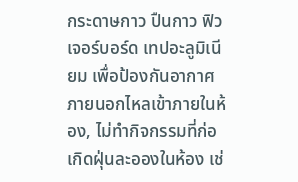กระดาษกาว ปืนกาว ฟิวเจอร์บอร์ด เทปอะลูมิเนียม เพื่อป้องกันอากาศภายนอกไหลเข้าภายในห้อง, ไม่ทำกิจกรรมที่ก่อเกิดฝุ่นละอองในห้อง เช่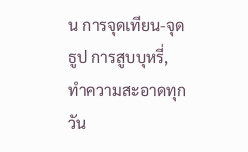น การจุดเทียน-จุดธูป การสูบบุหรี่, ทำความสะอาดทุกวัน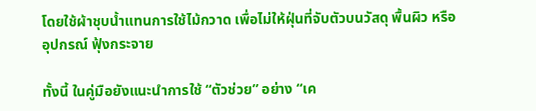โดยใช้ผ้าชุบน้ำแทนการใช้ไม้กวาด เพื่อไม่ให้ฝุ่นที่จับตัวบนวัสดุ พื้นผิว หรืออุปกรณ์ ฟุ้งกระจาย

ทั้งนี้ ในคู่มือยังแนะนำการใช้ “ตัวช่วย” อย่าง “เค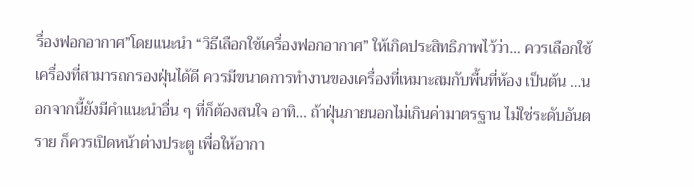รื่องฟอกอากาศ”โดยแนะนำ “วิธีเลือกใช้เครื่องฟอกอากาศ” ให้เกิดประสิทธิภาพไว้ว่า… ควรเลือกใช้เครื่องที่สามารถกรองฝุ่นได้ดี ควรมีขนาดการทำงานของเครื่องที่เหมาะสมกับพื้นที่ห้อง เป็นต้น …นอกจากนี้ยังมีคำแนะนำอื่น ๆ ที่ก็ต้องสนใจ อาทิ… ถ้าฝุ่นภายนอกไม่เกินค่ามาตรฐาน ไม่ใช่ระดับอันตราย ก็ควรเปิดหน้าต่างประตู เพื่อให้อากา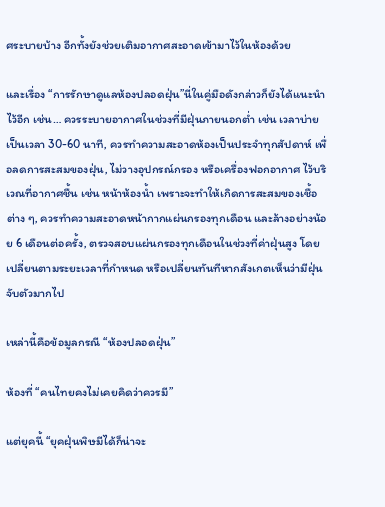ศระบายบ้าง อีกทั้งยังช่วยเติมอากาศสะอาดเข้ามาไว้ในห้องด้วย

และเรื่อง “การรักษาดูแลห้องปลอดฝุ่น”นี่ในคู่มือดังกล่าวก็ยังได้แนะนำไว้อีก เช่น… ควรระบายอากาศในช่วงที่มีฝุ่นภายนอกต่ำ เช่น เวลาบ่าย เป็นเวลา 30-60 นาที, ควรทำความสะอาดห้องเป็นประจำทุกสัปดาห์ เพื่อลดการสะสมของฝุ่น, ไม่วางอุปกรณ์กรอง หรือเครื่องฟอกอากาศ ไว้บริเวณที่อากาศชื้น เช่น หน้าห้องน้ำ เพราะจะทำให้เกิดการสะสมของเชื้อต่าง ๆ, ควรทำความสะอาดหน้ากากแผ่นกรองทุกเดือน และล้างอย่างน้อย 6 เดือนต่อครั้ง, ตรวจสอบแผ่นกรองทุกเดือนในช่วงที่ค่าฝุ่นสูง โดยเปลี่ยนตามระยะเวลาที่กำหนด หรือเปลี่ยนทันทีหากสังเกตเห็นว่ามีฝุ่นจับตัวมากไป

เหล่านี้คือข้อมูลกรณี “ห้องปลอดฝุ่น”

ห้องที่ “คนไทยคงไม่เคยคิดว่าควรมี”

แต่ยุคนี้ “ยุคฝุ่นพิษมีได้ก็น่าจะ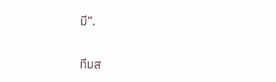มี”.

ทีมส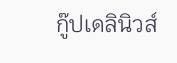กู๊ปเดลินิวส์